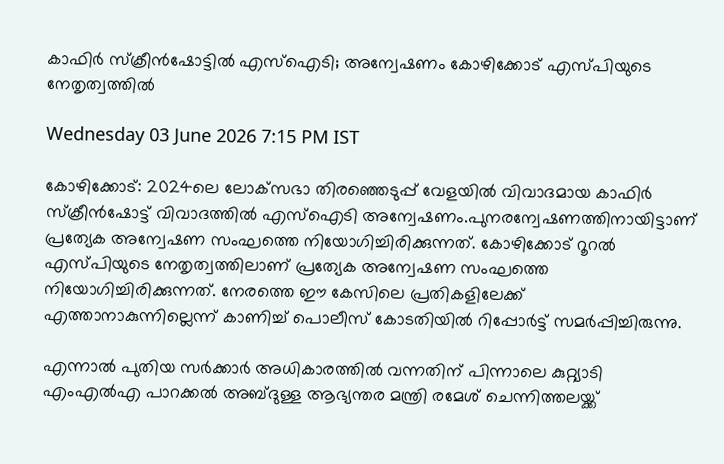കാഫിര്‍ സ്‌ക്രീന്‍ഷോട്ടില്‍ എസ്‌ഐടി; അന്വേഷണം കോഴിക്കോട് എസ്പിയുടെ നേതൃത്വത്തില്‍

Wednesday 03 June 2026 7:15 PM IST

കോഴിക്കോട്: 2024ലെ ലോക്‌സഭാ തിരഞ്ഞെടുപ്പ് വേളയില്‍ വിവാദമായ കാഫിര്‍ സ്‌ക്രീന്‍ഷോട്ട് വിവാദത്തില്‍ എസ്‌ഐടി അന്വേഷണം.പുനരന്വേഷണത്തിനായിട്ടാണ് പ്രത്യേക അന്വേഷണ സംഘത്തെ നിയോഗിച്ചിരിക്കുന്നത്. കോഴിക്കോട് റൂറല്‍ എസ്പിയുടെ നേതൃത്വത്തിലാണ് പ്രത്യേക അന്വേഷണ സംഘത്തെ നിയോഗിച്ചിരിക്കുന്നത്. നേരത്തെ ഈ കേസിലെ പ്രതികളിലേക്ക് എത്താനാകുന്നില്ലെന്ന് കാണിച്ച് പൊലീസ് കോടതിയില്‍ റിപ്പോര്‍ട്ട് സമര്‍പ്പിച്ചിരുന്നു.

എന്നാല്‍ പുതിയ സര്‍ക്കാര്‍ അധികാരത്തില്‍ വന്നതിന് പിന്നാലെ കുറ്റ്യാടി എംഎല്‍എ പാറക്കല്‍ അബ്ദുള്ള ആഭ്യന്തര മന്ത്രി രമേശ് ചെന്നിത്തലയ്ക്ക്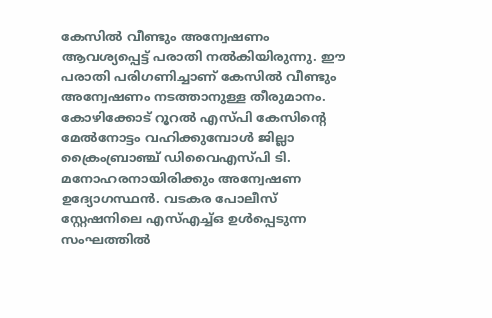കേസില്‍ വീണ്ടും അന്വേഷണം ആവശ്യപ്പെട്ട് പരാതി നല്‍കിയിരുന്നു. ഈ പരാതി പരിഗണിച്ചാണ് കേസില്‍ വീണ്ടും അന്വേഷണം നടത്താനുള്ള തീരുമാനം. കോഴിക്കോട് റൂറല്‍ എസ്പി കേസിന്റെ മേല്‍നോട്ടം വഹിക്കുമ്പോള്‍ ജില്ലാ ക്രൈംബ്രാഞ്ച് ഡിവൈഎസ്പി ടി. മനോഹരനായിരിക്കും അന്വേഷണ ഉദ്യോഗസ്ഥന്‍. വടകര പോലീസ് സ്റ്റേഷനിലെ എസ്എച്ച്ഒ ഉള്‍പ്പെടുന്ന സംഘത്തില്‍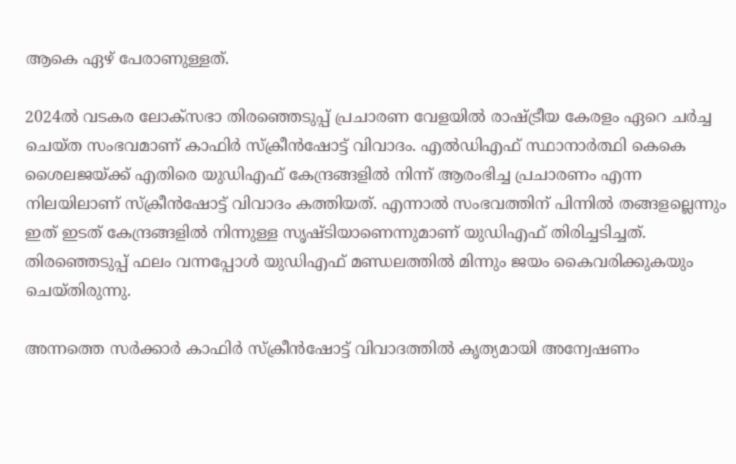ആകെ ഏഴ് പേരാണുള്ളത്.

2024ല്‍ വടകര ലോക്‌സഭാ തിരഞ്ഞെടുപ്പ് പ്രചാരണ വേളയില്‍ രാഷ്ട്രീയ കേരളം ഏറെ ചര്‍ച്ച ചെയ്ത സംഭവമാണ് കാഫിര്‍ സ്‌ക്രീന്‍ഷോട്ട് വിവാദം. എല്‍ഡിഎഫ് സ്ഥാനാര്‍ത്ഥി കെകെ ശൈലജയ്ക്ക് എതിരെ യുഡിഎഫ് കേന്ദ്രങ്ങളില്‍ നിന്ന് ആരംഭിച്ച പ്രചാരണം എന്ന നിലയിലാണ് സ്‌ക്രീന്‍ഷോട്ട് വിവാദം കത്തിയത്. എന്നാല്‍ സംഭവത്തിന് പിന്നില്‍ തങ്ങളല്ലെന്നും ഇത് ഇടത് കേന്ദ്രങ്ങളില്‍ നിന്നുള്ള സൃഷ്ടിയാണെന്നുമാണ് യുഡിഎഫ് തിരിച്ചടിച്ചത്. തിരഞ്ഞെടുപ്പ് ഫലം വന്നപ്പോള്‍ യുഡിഎഫ് മണ്ഡലത്തില്‍ മിന്നും ജയം കൈവരിക്കുകയും ചെയ്തിരുന്നു.

അന്നത്തെ സര്‍ക്കാര്‍ കാഫിര്‍ സ്‌ക്രീന്‍ഷോട്ട് വിവാദത്തില്‍ കൃത്യമായി അന്വേഷണം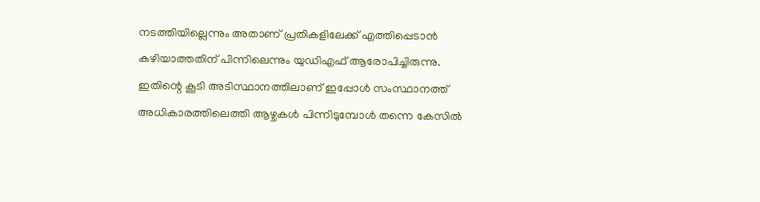നടത്തിയില്ലെന്നും അതാണ് പ്രതികളിലേക്ക് എത്തിപ്പെടാന്‍ കഴിയാത്തതിന് പിന്നിലെന്നും യുഡിഎഫ് ആരോപിച്ചിരുന്നു. ഇതിന്റെ കൂടി അടിസ്ഥാനത്തിലാണ് ഇപ്പോള്‍ സംസ്ഥാനത്ത് അധികാരത്തിലെത്തി ആഴ്ചകള്‍ പിന്നിടുമ്പോള്‍ തന്നെ കേസില്‍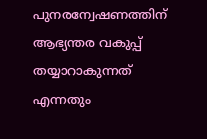പുനരന്വേഷണത്തിന് ആഭ്യന്തര വകുപ്പ് തയ്യാറാകുന്നത് എന്നതും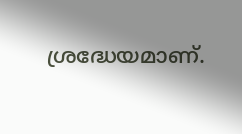ശ്രദ്ധേയമാണ്.